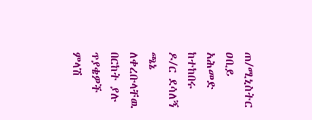ጠ/ሚኒስትር ዐቢይ አሕመድ ከተከበሩ ዶ/ር ደሳለኝ ጫኔ ለቀረቡላቸዉ በርከት ያሉ ጥያቄዎች ምላሽ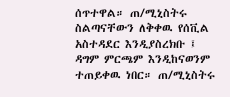ሰጥተዋል። ጠ/ሚኒስትሩ ስልጣናቸውን ለቅቀዉ የሰቪል አስተዳደር እንዲያስረክቡ ፤ ዳግም ምርጫም እንዲከናወንም ተጠይቀዉ ነበር። ጠ/ሚኒስትሩ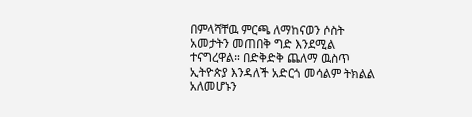በምላሻቸዉ ምርጫ ለማከናወን ሶስት አመታትን መጠበቅ ግድ እንደሚል ተናግረዋል። በድቅድቅ ጨለማ ዉስጥ ኢትዮጵያ እንዳለች አድርጎ መሳልም ትክልል አለመሆኑን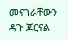መናገራቸውን ዳጉ ጆርናል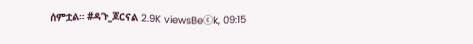ሰምቷል። #ዳጉ_ጆርናል 2.9K viewsBeⓒk, 09:15